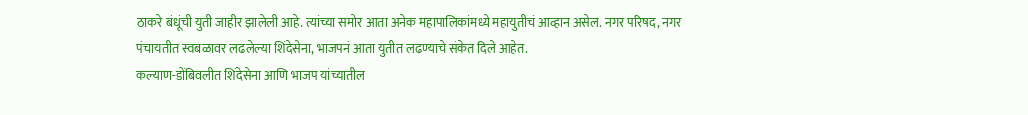ठाकरे बंधूंची युती जाहीर झालेली आहे. त्यांच्या समोर आता अनेक महापालिकांमध्ये महायुतीचं आव्हान असेल. नगर परिषद, नगर पंचायतीत स्वबळावर लढलेल्या शिंदेसेना, भाजपनं आता युतीत लढण्याचे संकेत दिले आहेत.
कल्याण-डोंबिवलीत शिंदेसेना आणि भाजप यांच्यातील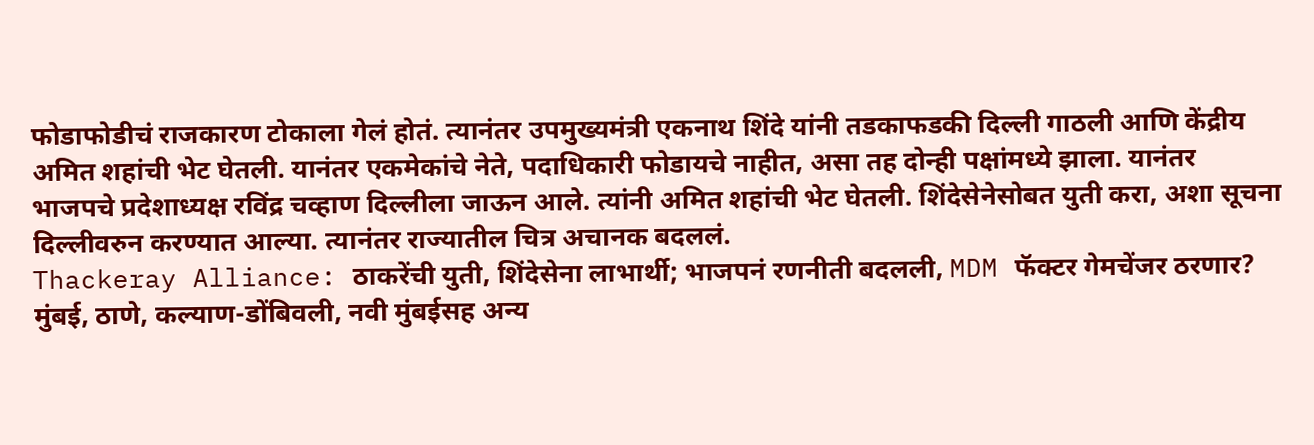फोडाफोडीचं राजकारण टोकाला गेलं होतं. त्यानंतर उपमुख्यमंत्री एकनाथ शिंदे यांनी तडकाफडकी दिल्ली गाठली आणि केंद्रीय अमित शहांची भेट घेतली. यानंतर एकमेकांचे नेते, पदाधिकारी फोडायचे नाहीत, असा तह दोन्ही पक्षांमध्ये झाला. यानंतर भाजपचे प्रदेशाध्यक्ष रविंद्र चव्हाण दिल्लीला जाऊन आले. त्यांनी अमित शहांची भेट घेतली. शिंदेसेनेसोबत युती करा, अशा सूचना दिल्लीवरुन करण्यात आल्या. त्यानंतर राज्यातील चित्र अचानक बदललं.
Thackeray Alliance: ठाकरेंची युती, शिंदेसेना लाभार्थी; भाजपनं रणनीती बदलली, MDM फॅक्टर गेमचेंजर ठरणार?
मुंबई, ठाणे, कल्याण-डोंबिवली, नवी मुंबईसह अन्य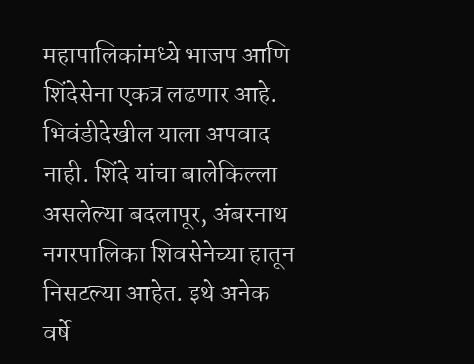महापालिकांमध्ये भाजप आणि शिंदेसेना एकत्र लढणार आहे. भिवंडीदेखील याला अपवाद नाही. शिंदे यांचा बालेकिल्ला असलेल्या बदलापूर, अंबरनाथ नगरपालिका शिवसेनेच्या हातून निसटल्या आहेत. इथे अनेक वर्षे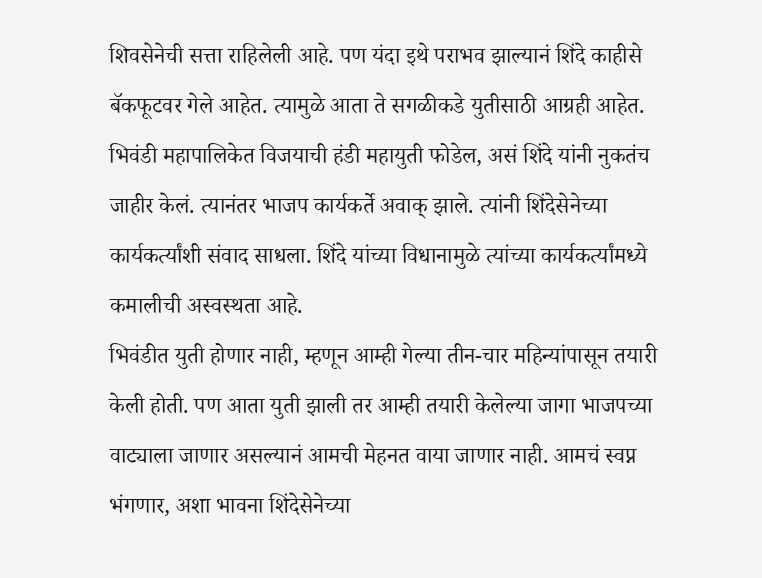शिवसेनेची सत्ता राहिलेली आहे. पण यंदा इथे पराभव झाल्यानं शिंदे काहीसे बॅकफूटवर गेले आहेत. त्यामुळे आता ते सगळीकडे युतीसाठी आग्रही आहेत. भिवंडी महापालिकेत विजयाची हंडी महायुती फोडेल, असं शिंदे यांनी नुकतंच जाहीर केलं. त्यानंतर भाजप कार्यकर्ते अवाक् झाले. त्यांनी शिंदेसेनेच्या कार्यकर्त्यांशी संवाद साधला. शिंदे यांच्या विधानामुळे त्यांच्या कार्यकर्त्यांमध्ये कमालीची अस्वस्थता आहे.
भिवंडीत युती होणार नाही, म्हणून आम्ही गेल्या तीन-चार महिन्यांपासून तयारी केली होती. पण आता युती झाली तर आम्ही तयारी केलेल्या जागा भाजपच्या वाट्याला जाणार असल्यानं आमची मेहनत वाया जाणार नाही. आमचं स्वप्न भंगणार, अशा भावना शिंदेसेनेच्या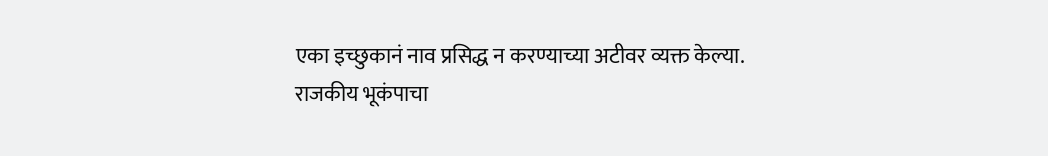एका इच्छुकानं नाव प्रसिद्ध न करण्याच्या अटीवर व्यक्त केल्या.
राजकीय भूकंपाचा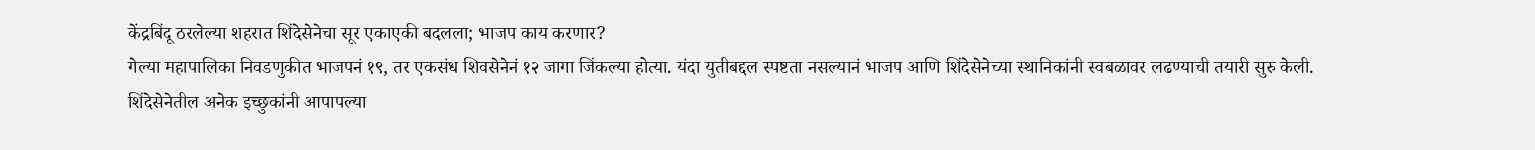केंद्रबिंदू ठरलेल्या शहरात शिंदेसेनेचा सूर एकाएकी बदलला; भाजप काय करणार?
गेल्या महापालिका निवडणुकीत भाजपनं १९, तर एकसंध शिवसेनेनं १२ जागा जिंकल्या होत्या. यंदा युतीबद्दल स्पष्टता नसल्यानं भाजप आणि शिंदेसेनेच्या स्थानिकांनी स्वबळावर लढण्याची तयारी सुरु केली. शिंदेसेनेतील अनेक इच्छुकांनी आपापल्या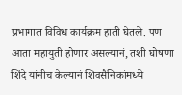प्रभागात विविध कार्यक्रम हाती घेतले. पण आता महायुती होणार असल्यानं, तशी घोषणा शिंदे यांनीच केल्यानं शिवसैनिकांमध्ये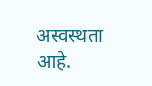अस्वस्थता आहे.